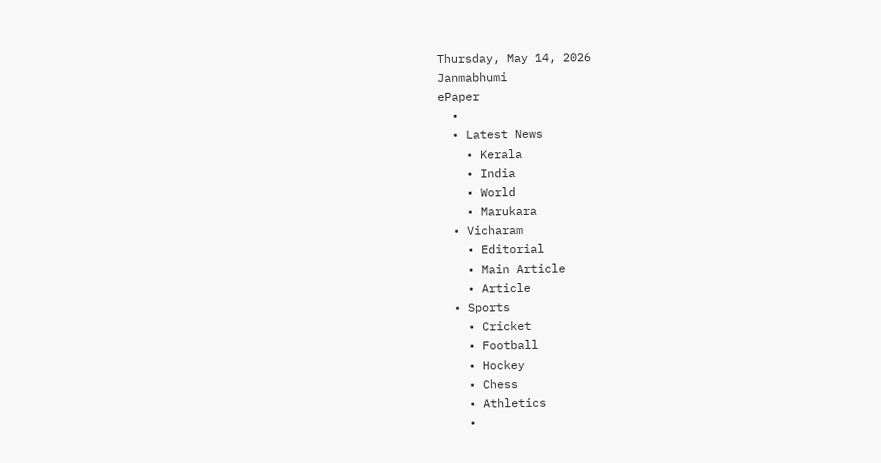Thursday, May 14, 2026
Janmabhumi
ePaper
  •
  • Latest News
    • Kerala
    • India
    • World
    • Marukara
  • Vicharam
    • Editorial
    • Main Article
    • Article
  • Sports
    • Cricket
    • Football
    • Hockey
    • Chess
    • Athletics
    •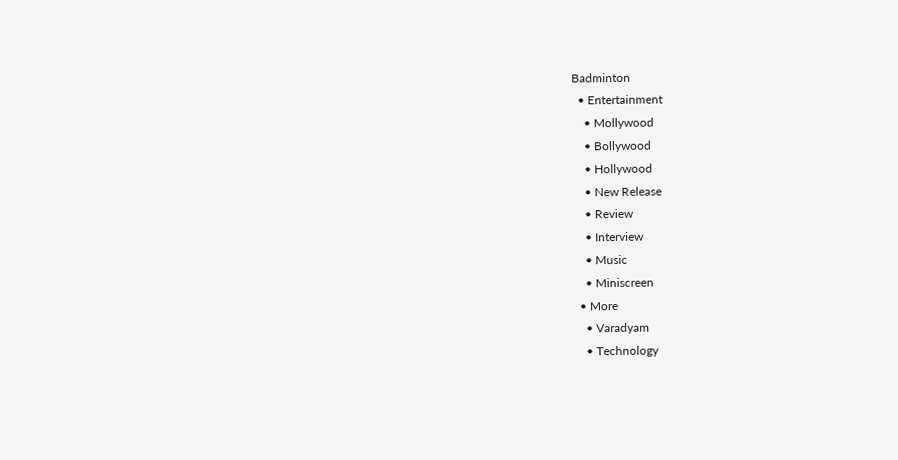Badminton
  • Entertainment
    • Mollywood
    • Bollywood
    • Hollywood
    • New Release
    • Review
    • Interview
    • Music
    • Miniscreen
  • More
    • Varadyam
    • Technology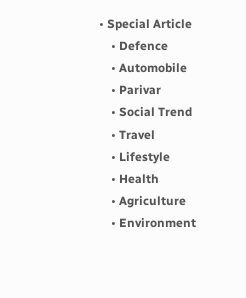• Special Article
    • Defence
    • Automobile
    • Parivar
    • Social Trend
    • Travel
    • Lifestyle
    • Health
    • Agriculture
    • Environment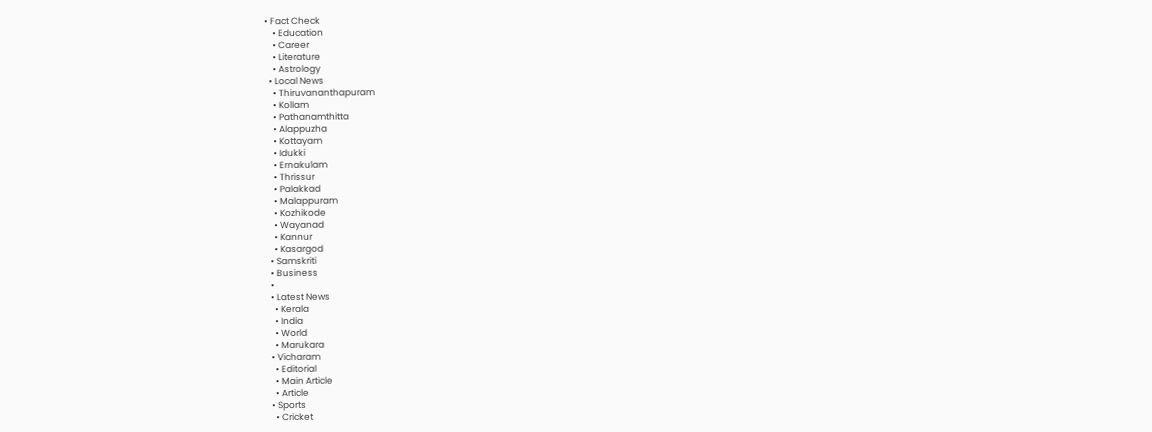• Fact Check
    • Education
    • Career
    • Literature
    • Astrology
  • Local News
    • Thiruvananthapuram
    • Kollam
    • Pathanamthitta
    • Alappuzha
    • Kottayam
    • Idukki
    • Ernakulam
    • Thrissur
    • Palakkad
    • Malappuram
    • Kozhikode
    • Wayanad
    • Kannur
    • Kasargod
  • Samskriti
  • Business
  •
  • Latest News
    • Kerala
    • India
    • World
    • Marukara
  • Vicharam
    • Editorial
    • Main Article
    • Article
  • Sports
    • Cricket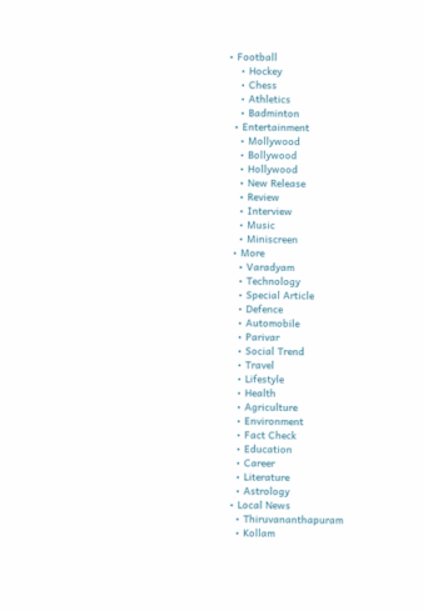• Football
    • Hockey
    • Chess
    • Athletics
    • Badminton
  • Entertainment
    • Mollywood
    • Bollywood
    • Hollywood
    • New Release
    • Review
    • Interview
    • Music
    • Miniscreen
  • More
    • Varadyam
    • Technology
    • Special Article
    • Defence
    • Automobile
    • Parivar
    • Social Trend
    • Travel
    • Lifestyle
    • Health
    • Agriculture
    • Environment
    • Fact Check
    • Education
    • Career
    • Literature
    • Astrology
  • Local News
    • Thiruvananthapuram
    • Kollam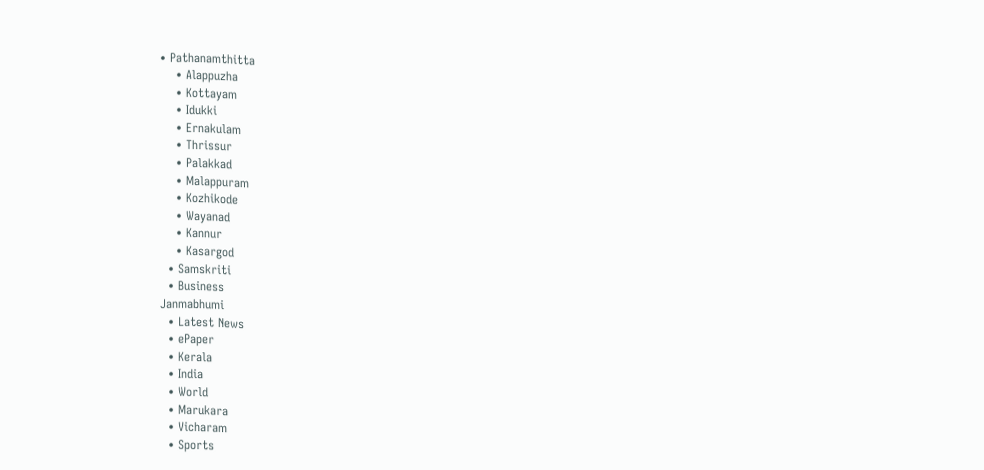• Pathanamthitta
    • Alappuzha
    • Kottayam
    • Idukki
    • Ernakulam
    • Thrissur
    • Palakkad
    • Malappuram
    • Kozhikode
    • Wayanad
    • Kannur
    • Kasargod
  • Samskriti
  • Business
Janmabhumi
  • Latest News
  • ePaper
  • Kerala
  • India
  • World
  • Marukara
  • Vicharam
  • Sports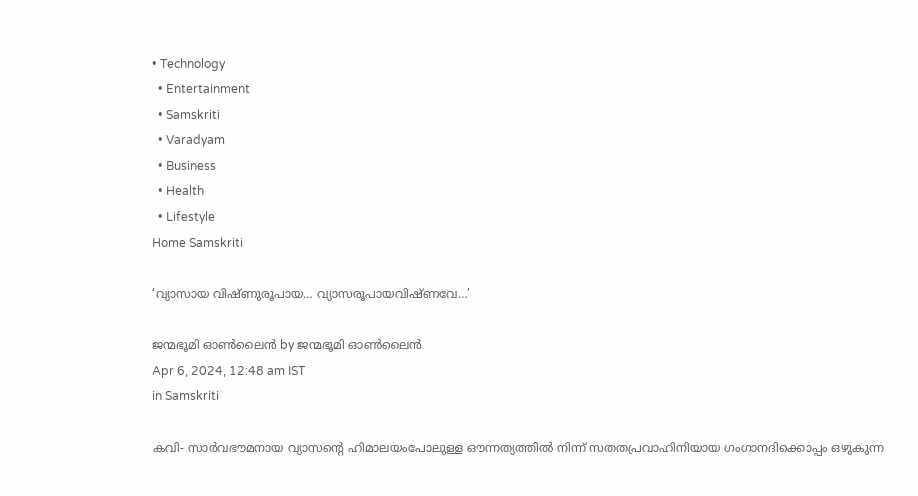• Technology
  • Entertainment
  • Samskriti
  • Varadyam
  • Business
  • Health
  • Lifestyle
Home Samskriti

‘വ്യാസായ വിഷ്ണുരൂപായ… വ്യാസരൂപായവിഷ്ണവേ…’

ജന്മഭൂമി ഓണ്‍ലൈന്‍ by ജന്മഭൂമി ഓണ്‍ലൈന്‍
Apr 6, 2024, 12:48 am IST
in Samskriti

കവി- സാര്‍വഭൗമനായ വ്യാസന്റെ ഹിമാലയംപോലുള്ള ഔന്നത്യത്തില്‍ നിന്ന് സതതപ്രവാഹിനിയായ ഗംഗാനദിക്കൊപ്പം ഒഴുകുന്ന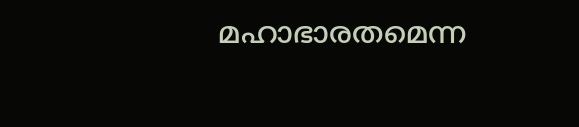മഹാഭാരതമെന്ന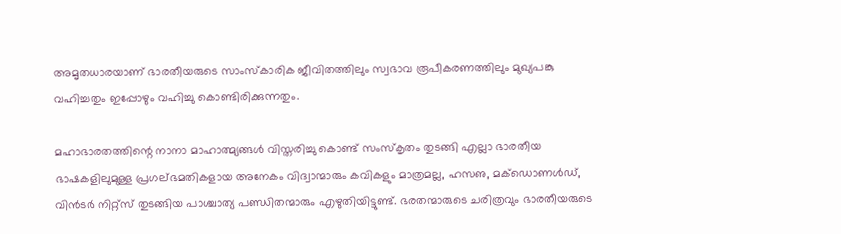അമൃതധാരയാണ് ഭാരതീയരുടെ സാംസ്‌കാരിക ജീവിതത്തിലും സ്വഭാവ രൂപീകരണത്തിലും മുഖ്യപങ്കു വഹിച്ചതും ഇപ്പോഴും വഹിച്ചു കൊണ്ടിരിക്കുന്നതും.

മഹാഭാരതത്തിന്റെ നാനാ മാഹാത്മ്യങ്ങള്‍ വിസ്തരിച്ചു കൊണ്ട് സംസ്‌കൃതം തുടങ്ങി എല്ലാ ഭാരതീയ ഭാഷകളിലുമുള്ള പ്രഗല്ഭമതികളായ അനേകം വിദ്വാന്മാരും കവികളും മാത്രമല്ല, ഹസഌ, മക്‌ഡൊണള്‍ഡ്, വിന്‍ടര്‍ നിറ്റ്‌സ് തുടങ്ങിയ പാശ്ചാത്യ പണ്ഡിതന്മാരും എഴുതിയിട്ടുണ്ട്. ഭരതന്മാരുടെ ചരിത്രവും ഭാരതീയരുടെ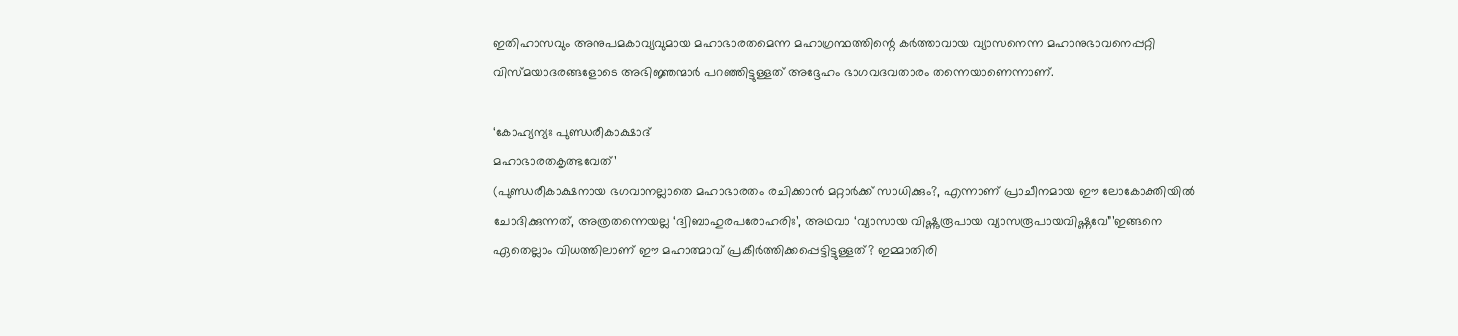ഇതിഹാസവും അനുപമകാവ്യവുമായ മഹാഭാരതമെന്ന മഹാഗ്രന്ഥത്തിന്റെ കര്‍ത്താവായ വ്യാസനെന്ന മഹാനുഭാവനെപ്പറ്റി വിസ്മയാദരങ്ങളോടെ അഭിജ്ഞന്മാര്‍ പറഞ്ഞിട്ടുള്ളത് അദ്ദേഹം ഭാഗവദവതാരം തന്നെയാണെന്നാണ്.

‘കോഹ്യന്യഃ പുണ്ഡരീകാക്ഷാദ്
മഹാഭാരതകൃത്ഭവേത്’
(പുണ്ഡരീകാക്ഷനായ ഭഗവാനല്ലാതെ മഹാഭാരതം രചിക്കാന്‍ മറ്റാര്‍ക്ക് സാധിക്കും?, എന്നാണ് പ്രാചീനമായ ഈ ലോകോക്തിയില്‍ ചോദിക്കുന്നത്, അത്രതന്നെയല്ല ‘ദ്വിബാഹുരപരോഹരിഃ’, അഥവാ ‘വ്യാസായ വിഷ്ണുരൂപായ വ്യാസരൂപായവിഷ്ണവേ”’ഇങ്ങനെ ഏതെല്ലാം വിധത്തിലാണ് ഈ മഹാത്മാവ് പ്രകീര്‍ത്തിക്കപ്പെട്ടിട്ടുള്ളത്? ഇമ്മാതിരി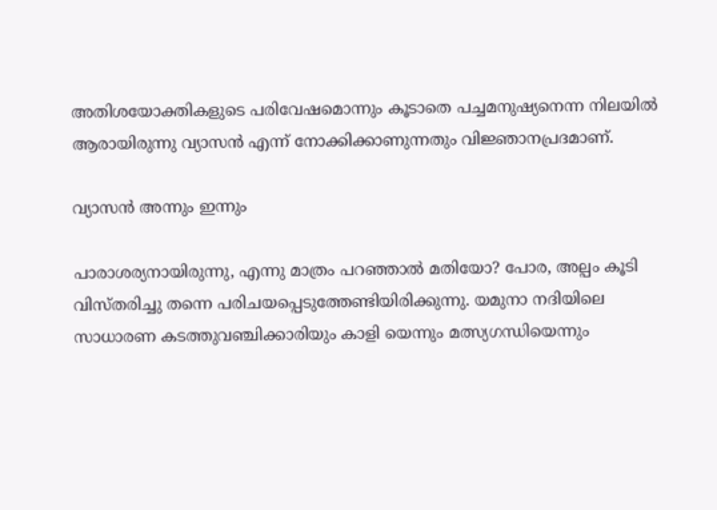അതിശയോക്തികളുടെ പരിവേഷമൊന്നും കൂടാതെ പച്ചമനുഷ്യനെന്ന നിലയില്‍ ആരായിരുന്നു വ്യാസന്‍ എന്ന് നോക്കിക്കാണുന്നതും വിജ്ഞാനപ്രദമാണ്.

വ്യാസന്‍ അന്നും ഇന്നും

പാരാശര്യനായിരുന്നു, എന്നു മാത്രം പറഞ്ഞാല്‍ മതിയോ? പോര, അല്പം കൂടി വിസ്തരിച്ചു തന്നെ പരിചയപ്പെടുത്തേണ്ടിയിരിക്കുന്നു. യമുനാ നദിയിലെ സാധാരണ കടത്തുവഞ്ചിക്കാരിയും കാളി യെന്നും മത്സ്യഗന്ധിയെന്നും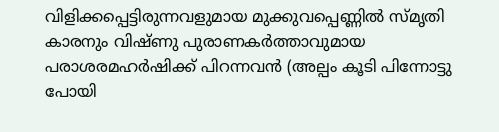വിളിക്കപ്പെട്ടിരുന്നവളുമായ മുക്കുവപ്പെണ്ണില്‍ സ്മൃതി കാരനും വിഷ്ണു പുരാണകര്‍ത്താവുമായ പരാശരമഹര്‍ഷിക്ക് പിറന്നവന്‍ (അല്പം കൂടി പിന്നോട്ടു പോയി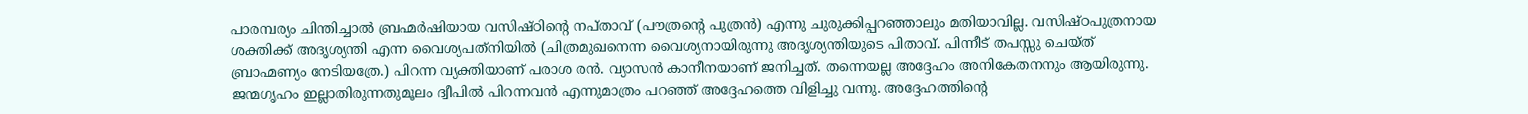പാരമ്പര്യം ചിന്തിച്ചാല്‍ ബ്രഹ്മര്‍ഷിയായ വസിഷ്ഠിന്റെ നപ്താവ് (പൗത്രന്റെ പുത്രന്‍) എന്നു ചുരുക്കിപ്പറഞ്ഞാലും മതിയാവില്ല. വസിഷ്ഠപുത്രനായ ശക്തിക്ക് അദൃശ്യന്തി എന്ന വൈശ്യപത്‌നിയില്‍ (ചിത്രമുഖനെന്ന വൈശ്യനായിരുന്നു അദൃശ്യന്തിയുടെ പിതാവ്. പിന്നീട് തപസ്സു ചെയ്ത് ബ്രാഹ്മണ്യം നേടിയത്രേ.) പിറന്ന വ്യക്തിയാണ് പരാശ രന്‍. വ്യാസന്‍ കാനീനയാണ് ജനിച്ചത്. തന്നെയല്ല അദ്ദേഹം അനികേതനനും ആയിരുന്നു. ജന്മഗൃഹം ഇല്ലാതിരുന്നതുമൂലം ദ്വീപില്‍ പിറന്നവന്‍ എന്നുമാത്രം പറഞ്ഞ് അദ്ദേഹത്തെ വിളിച്ചു വന്നു. അദ്ദേഹത്തിന്റെ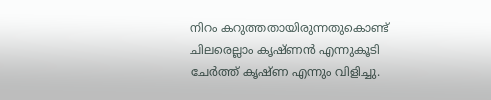നിറം കറുത്തതായിരുന്നതുകൊണ്ട് ചിലരെല്ലാം കൃഷ്ണന്‍ എന്നുകൂടി ചേര്‍ത്ത് കൃഷ്ണ എന്നും വിളിച്ചു.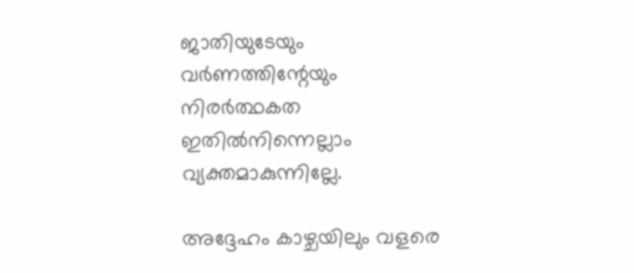ജാതിയുടേയും വര്‍ണത്തിന്റേയും നിരര്‍ത്ഥകത ഇതില്‍നിന്നെല്ലാം വ്യക്തമാകുന്നില്ലേ.

അദ്ദേഹം കാഴ്ചയിലും വളരെ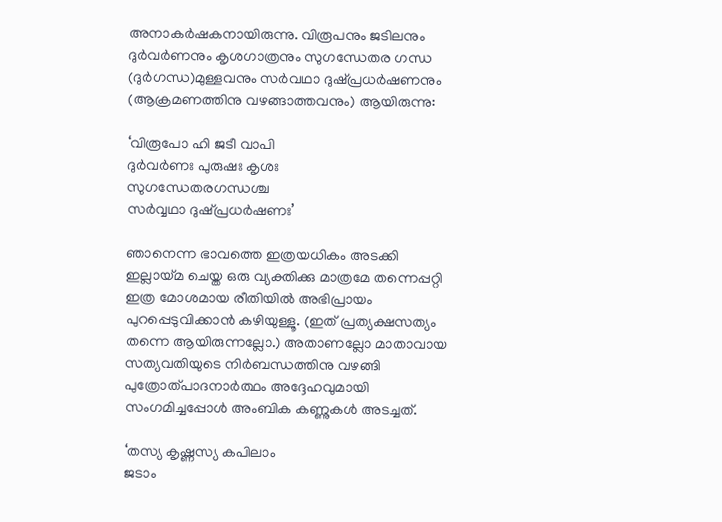അനാകര്‍ഷകനായിരുന്നു. വിരൂപനും ജടിലനും ദുര്‍വര്‍ണനും കൃശഗാത്രനും സുഗന്ധേതര ഗന്ധ (ദുര്‍ഗന്ധ)മുള്ളവനും സര്‍വഥാ ദുഷ്പ്രധര്‍ഷണനും (ആക്രമണത്തിനു വഴങ്ങാത്തവനും) ആയിരുന്നു:

‘വിരൂപോ ഹി ജടീ വാപി
ദുര്‍വര്‍ണഃ പുരുഷഃ കൃശഃ
സുഗന്ധേതരഗന്ധശ്ച
സര്‍വ്വഥാ ദുഷ്പ്രധര്‍ഷണഃ’

ഞാനെന്ന ഭാവത്തെ ഇത്രയധികം അടക്കി ഇല്ലായ്‌മ ചെയ്ത ഒരു വ്യക്തിക്കു മാത്രമേ തന്നെപ്പറ്റി ഇത്ര മോശമായ രീതിയില്‍ അഭിപ്രായം പുറപ്പെടുവിക്കാന്‍ കഴിയുള്ളൂ. (ഇത് പ്രത്യക്ഷസത്യം തന്നെ ആയിരുന്നല്ലോ.) അതാണല്ലോ മാതാവായ സത്യവതിയുടെ നിര്‍ബന്ധത്തിനു വഴങ്ങി പുത്രോത്പാദനാര്‍ത്ഥം അദ്ദേഹവുമായി സംഗമിച്ചപ്പോള്‍ അംബിക കണ്ണുകള്‍ അടച്ചത്.

‘തസ്യ കൃഷ്ണസ്യ കപിലാം
ജടാം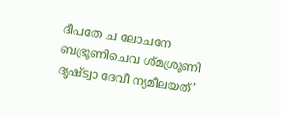ദീപതേ ച ലോചനേ
ബഭ്രൂണിചെവ ശ്മശ്രൂണി
ദൃഷ്ട്വാ ദേവീ ന്യമീലയത്’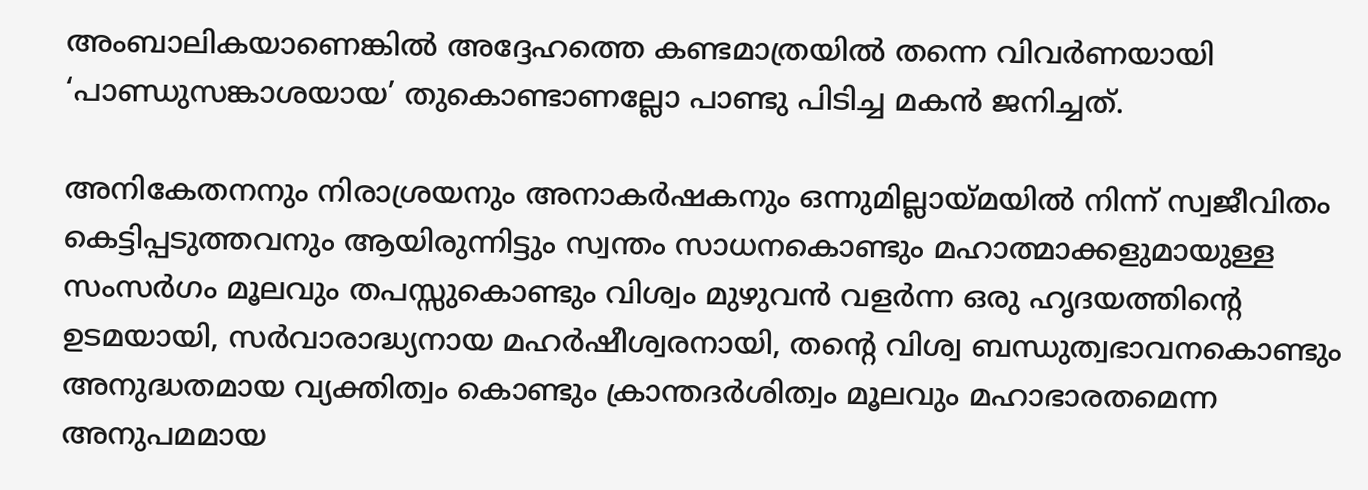അംബാലികയാണെങ്കില്‍ അദ്ദേഹത്തെ കണ്ടമാത്രയില്‍ തന്നെ വിവര്‍ണയായി ‘പാണ്ഡുസങ്കാശയായ’ തുകൊണ്ടാണല്ലോ പാണ്ടു പിടിച്ച മകന്‍ ജനിച്ചത്.

അനികേതനനും നിരാശ്രയനും അനാകര്‍ഷകനും ഒന്നുമില്ലായ്‌മയില്‍ നിന്ന് സ്വജീവിതം കെട്ടിപ്പടുത്തവനും ആയിരുന്നിട്ടും സ്വന്തം സാധനകൊണ്ടും മഹാത്മാക്കളുമായുള്ള സംസര്‍ഗം മൂലവും തപസ്സുകൊണ്ടും വിശ്വം മുഴുവന്‍ വളര്‍ന്ന ഒരു ഹൃദയത്തിന്റെ ഉടമയായി, സര്‍വാരാദ്ധ്യനായ മഹര്‍ഷീശ്വരനായി, തന്റെ വിശ്വ ബന്ധുത്വഭാവനകൊണ്ടും അനുദ്ധതമായ വ്യക്തിത്വം കൊണ്ടും ക്രാന്തദര്‍ശിത്വം മൂലവും മഹാഭാരതമെന്ന അനുപമമായ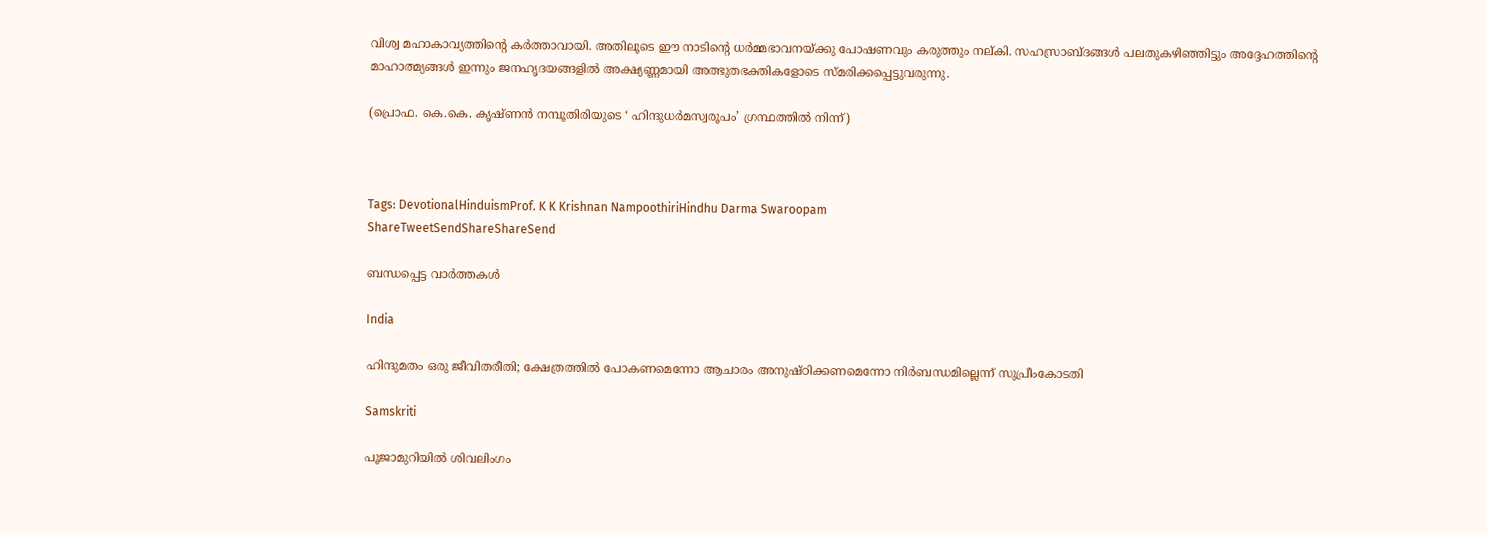വിശ്വ മഹാകാവ്യത്തിന്റെ കര്‍ത്താവായി. അതിലൂടെ ഈ നാടിന്റെ ധര്‍മ്മഭാവനയ്‌ക്കു പോഷണവും കരുത്തും നല്കി. സഹസ്രാബ്ദങ്ങള്‍ പലതുകഴിഞ്ഞിട്ടും അദ്ദേഹത്തിന്റെ മാഹാത്മ്യങ്ങള്‍ ഇന്നും ജനഹൃദയങ്ങളില്‍ അക്ഷ്യണ്ണമായി അത്ഭുതഭക്തികളോടെ സ്മരിക്കപ്പെട്ടുവരുന്നു.

(പ്രൊഫ. കെ.കെ. കൃഷ്ണന്‍ നമ്പൂതിരിയുടെ ‘ ഹിന്ദുധര്‍മസ്വരൂപം’ ഗ്രന്ഥത്തില്‍ നിന്ന്)



Tags: DevotionalHinduismProf. K K Krishnan NampoothiriHindhu Darma Swaroopam
ShareTweetSendShareShareSend

ബന്ധപ്പെട്ട വാര്‍ത്തകള്‍

India

ഹിന്ദുമതം ഒരു ജീവിതരീതി; ക്ഷേത്രത്തിൽ പോകണമെന്നോ ആചാരം അനുഷ്ഠിക്കണമെന്നോ നിർബന്ധമില്ലെന്ന് സുപ്രീംകോടതി

Samskriti

പൂജാമുറിയില്‍ ശിവലിംഗം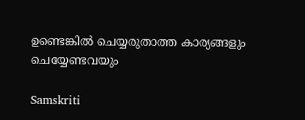ഉണ്ടെങ്കില്‍ ചെയ്യരുതാത്ത കാര്യങ്ങളും ചെയ്യേണ്ടവയും

Samskriti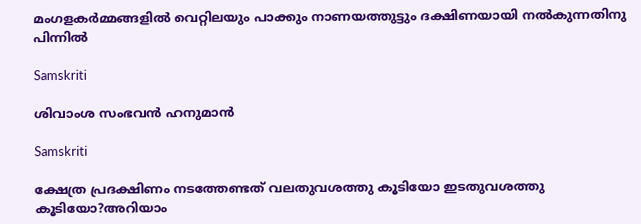മംഗളകർമ്മങ്ങളില്‍ വെറ്റിലയും പാക്കും നാണയത്തുട്ടും ദക്ഷിണയായി നല്‍കുന്നതിനു പിന്നില്‍

Samskriti

ശിവാംശ സംഭവന്‍ ഹനുമാന്‍

Samskriti

ക്ഷേത്ര പ്രദക്ഷിണം നടത്തേണ്ടത് വലതുവശത്തു കൂടിയോ ഇടതുവശത്തു കൂടിയോ?അറിയാം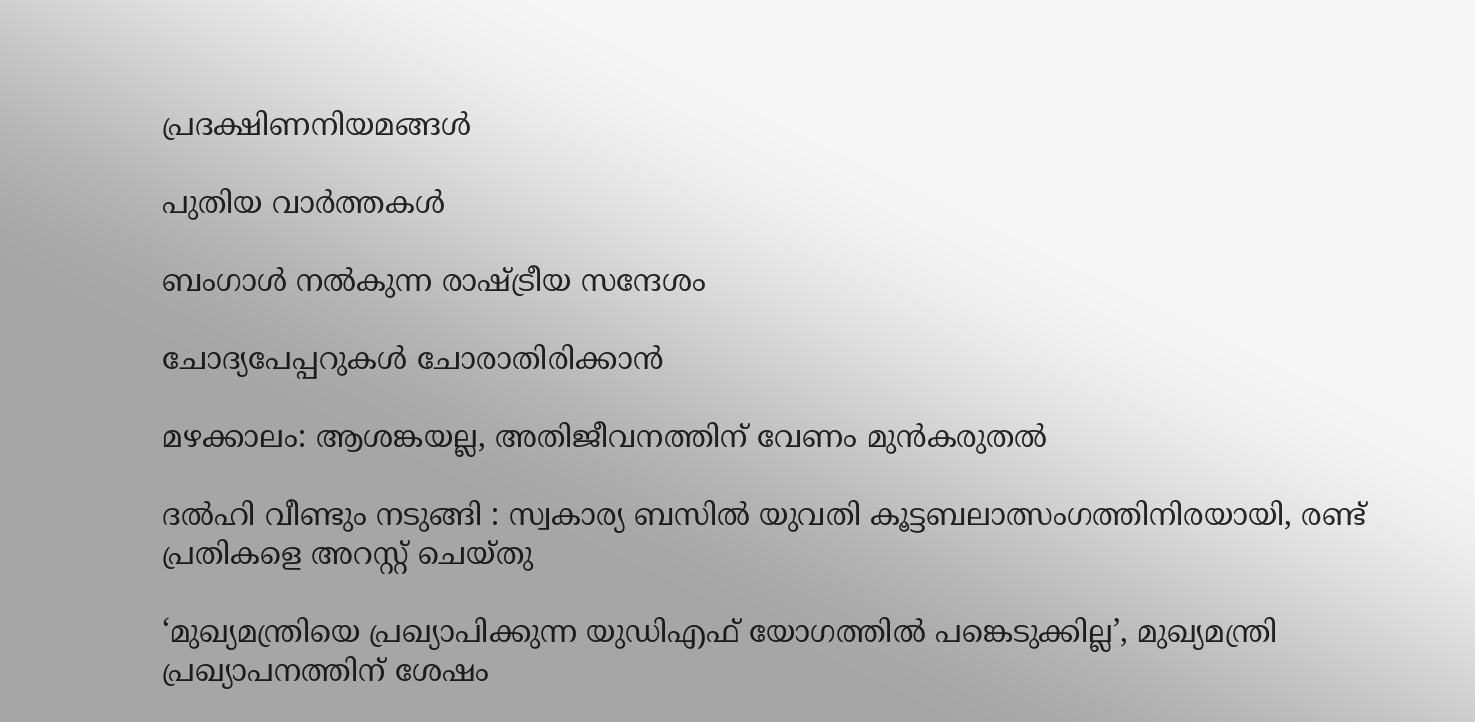പ്രദക്ഷിണനിയമങ്ങള്‍

പുതിയ വാര്‍ത്തകള്‍

ബംഗാള്‍ നല്‍കുന്ന രാഷ്‌ട്രീയ സന്ദേശം

ചോദ്യപേപ്പറുകള്‍ ചോരാതിരിക്കാന്‍

മഴക്കാലം: ആശങ്കയല്ല, അതിജീവനത്തിന് വേണം മുന്‍കരുതല്‍

ദൽഹി വീണ്ടും നടുങ്ങി : സ്വകാര്യ ബസിൽ യുവതി കൂട്ടബലാത്സംഗത്തിനിരയായി, രണ്ട് പ്രതികളെ അറസ്റ്റ് ചെയ്തു

‘മുഖ്യമന്ത്രിയെ പ്രഖ്യാപിക്കുന്ന യുഡിഎഫ് യോഗത്തിൽ പങ്കെടുക്കില്ല’, മുഖ്യമന്ത്രി പ്രഖ്യാപനത്തിന് ശേഷം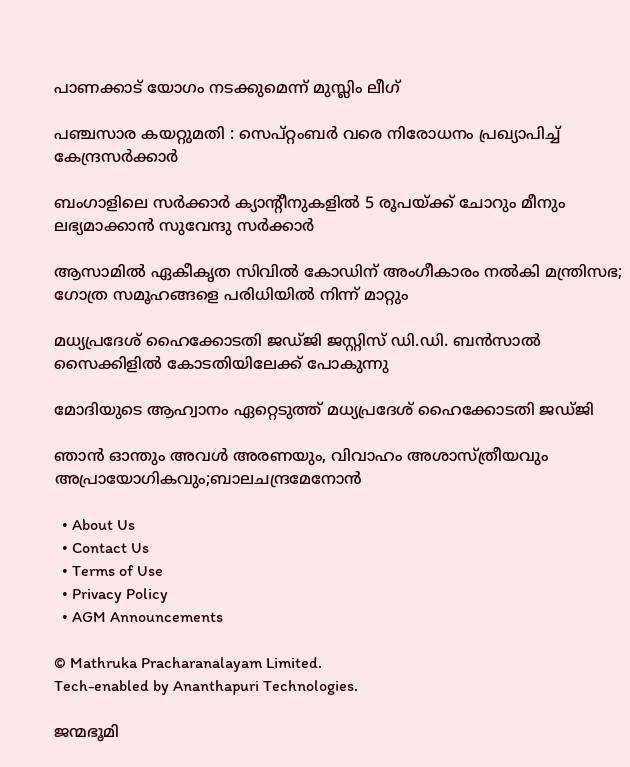പാണക്കാട് യോഗം നടക്കുമെന്ന് മുസ്ലിം ലീഗ്

പഞ്ചസാര കയറ്റുമതി : സെപ്റ്റംബർ വരെ നിരോധനം പ്രഖ്യാപിച്ച് കേന്ദ്രസർക്കാർ

ബംഗാളിലെ സർക്കാർ ക്യാന്റീനുകളിൽ 5 രൂപയ്‌ക്ക് ചോറും മീനും ലഭ്യമാക്കാൻ സുവേന്ദു സർക്കാർ

ആസാമിൽ ഏകീകൃത സിവിൽ കോഡിന് അംഗീകാരം നൽകി മന്ത്രിസഭ; ഗോത്ര സമൂഹങ്ങളെ പരിധിയിൽ നിന്ന് മാറ്റും

മധ്യപ്രദേശ് ഹൈക്കോടതി ജഡ്ജി ജസ്റ്റിസ് ഡി.ഡി. ബന്‍സാല്‍ സൈക്കിളില്‍ കോടതിയിലേക്ക് പോകുന്നു

മോദിയുടെ ആഹ്വാനം ഏറ്റെടുത്ത് മധ്യപ്രദേശ് ഹൈക്കോടതി ജഡ്ജി

ഞാൻ ഓന്തും അവൾ അരണയും, വിവാഹം അശാസ്ത്രീയവും അപ്രായോഗികവും;ബാലചന്ദ്രമേനോന്‍

  • About Us
  • Contact Us
  • Terms of Use
  • Privacy Policy
  • AGM Announcements

© Mathruka Pracharanalayam Limited.
Tech-enabled by Ananthapuri Technologies.

ജന്മഭൂമി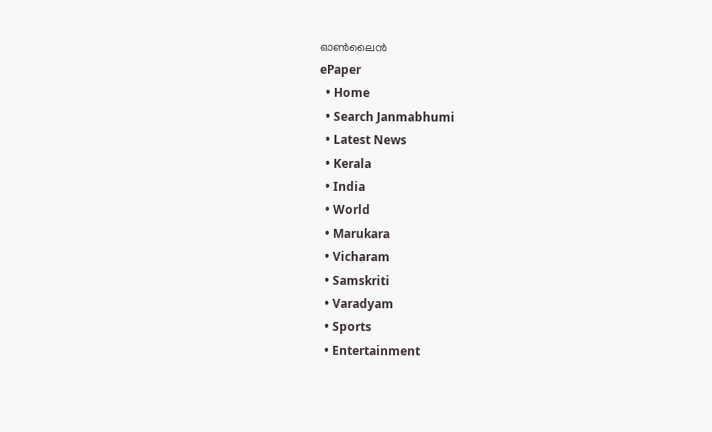ഓണ്‍ലൈന്‍
ePaper
  • Home
  • Search Janmabhumi
  • Latest News
  • Kerala
  • India
  • World
  • Marukara
  • Vicharam
  • Samskriti
  • Varadyam
  • Sports
  • Entertainment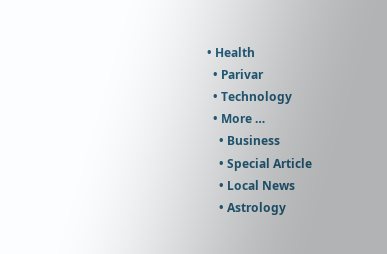• Health
  • Parivar
  • Technology
  • More …
    • Business
    • Special Article
    • Local News
    • Astrology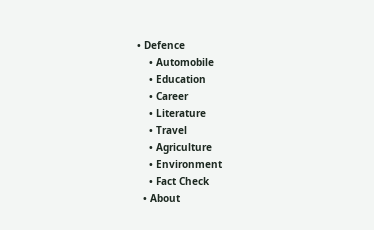• Defence
    • Automobile
    • Education
    • Career
    • Literature
    • Travel
    • Agriculture
    • Environment
    • Fact Check
  • About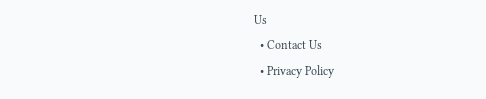Us
  • Contact Us
  • Privacy Policy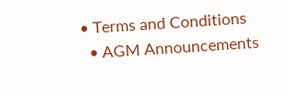• Terms and Conditions
  • AGM Announcements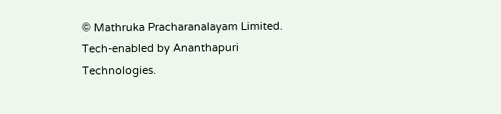© Mathruka Pracharanalayam Limited.
Tech-enabled by Ananthapuri Technologies.